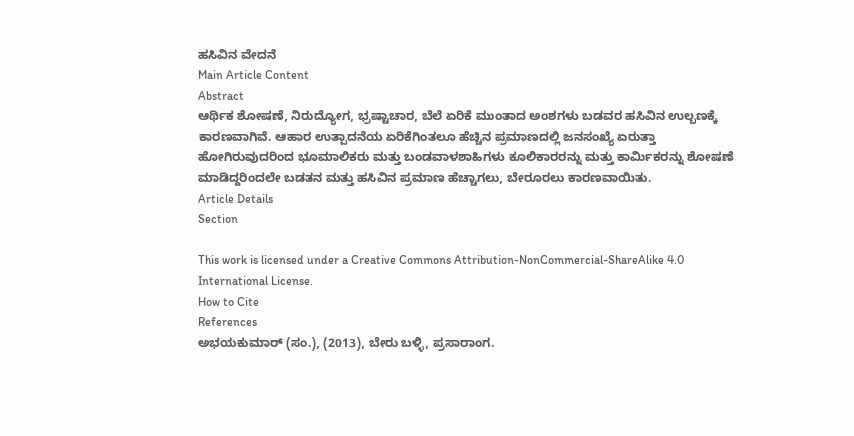ಹಸಿವಿನ ವೇದನೆ
Main Article Content
Abstract
ಆರ್ಥಿಕ ಶೋಷಣೆ, ನಿರುದ್ಯೋಗ, ಭ್ರಷ್ಟಾಚಾರ, ಬೆಲೆ ಏರಿಕೆ ಮುಂತಾದ ಅಂಶಗಳು ಬಡವರ ಹಸಿವಿನ ಉಲ್ಬಣಕ್ಕೆ ಕಾರಣವಾಗಿವೆ. ಆಹಾರ ಉತ್ಪಾದನೆಯ ಏರಿಕೆಗಿಂತಲೂ ಹೆಚ್ಚಿನ ಪ್ರಮಾಣದಲ್ಲಿ ಜನಸಂಖ್ಯೆ ಏರುತ್ತಾ ಹೋಗಿರುವುದರಿಂದ ಭೂಮಾಲಿಕರು ಮತ್ತು ಬಂಡವಾಳಶಾಹಿಗಳು ಕೂಲಿಕಾರರನ್ನು ಮತ್ತು ಕಾರ್ಮಿಕರನ್ನು ಶೋಷಣೆ ಮಾಡಿದ್ದರಿಂದಲೇ ಬಡತನ ಮತ್ತು ಹಸಿವಿನ ಪ್ರಮಾಣ ಹೆಚ್ಚಾಗಲು, ಬೇರೂರಲು ಕಾರಣವಾಯಿತು.
Article Details
Section

This work is licensed under a Creative Commons Attribution-NonCommercial-ShareAlike 4.0 International License.
How to Cite
References
ಅಭಯಕುಮಾರ್ (ಸಂ.), (2013), ಬೇರು ಬಳ್ಳಿ, ಪ್ರಸಾರಾಂಗ.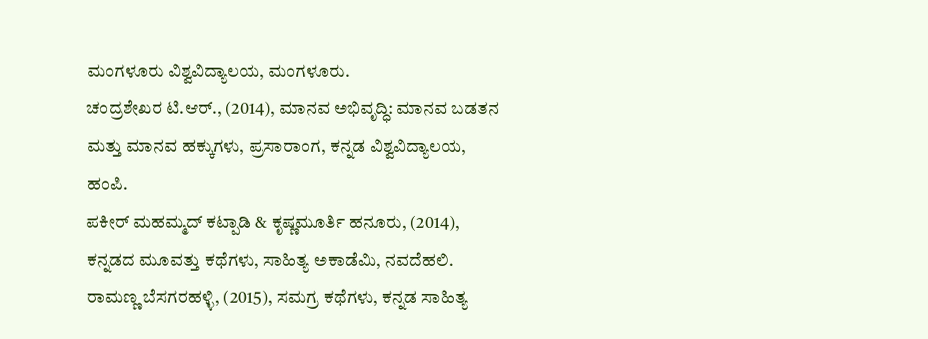ಮಂಗಳೂರು ವಿಶ್ವವಿದ್ಯಾಲಯ, ಮಂಗಳೂರು.
ಚಂದ್ರಶೇಖರ ಟಿ.ಆರ್., (2014), ಮಾನವ ಅಭಿವೃದ್ಧಿ: ಮಾನವ ಬಡತನ ಮತ್ತು ಮಾನವ ಹಕ್ಕುಗಳು, ಪ್ರಸಾರಾಂಗ, ಕನ್ನಡ ವಿಶ್ವವಿದ್ಯಾಲಯ, ಹಂಪಿ.
ಪಕೀರ್ ಮಹಮ್ಮದ್ ಕಟ್ಪಾಡಿ & ಕೃಷ್ಣಮೂರ್ತಿ ಹನೂರು, (2014), ಕನ್ನಡದ ಮೂವತ್ತು ಕಥೆಗಳು, ಸಾಹಿತ್ಯ ಅಕಾಡೆಮಿ, ನವದೆಹಲಿ.
ರಾಮಣ್ಣ ಬೆಸಗರಹಳ್ಳಿ, (2015), ಸಮಗ್ರ ಕಥೆಗಳು, ಕನ್ನಡ ಸಾಹಿತ್ಯ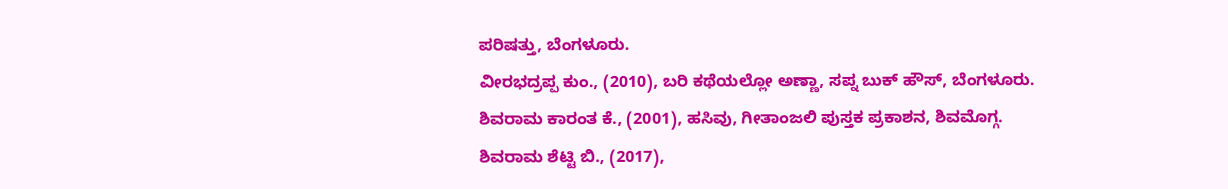ಪರಿಷತ್ತು, ಬೆಂಗಳೂರು.
ವೀರಭದ್ರಪ್ಪ ಕುಂ., (2010), ಬರಿ ಕಥೆಯಲ್ಲೋ ಅಣ್ಣಾ, ಸಪ್ನ ಬುಕ್ ಹೌಸ್, ಬೆಂಗಳೂರು.
ಶಿವರಾಮ ಕಾರಂತ ಕೆ., (2001), ಹಸಿವು, ಗೀತಾಂಜಲಿ ಪುಸ್ತಕ ಪ್ರಕಾಶನ, ಶಿವಮೊಗ್ಗ.
ಶಿವರಾಮ ಶೆಟ್ಟಿ ಬಿ., (2017),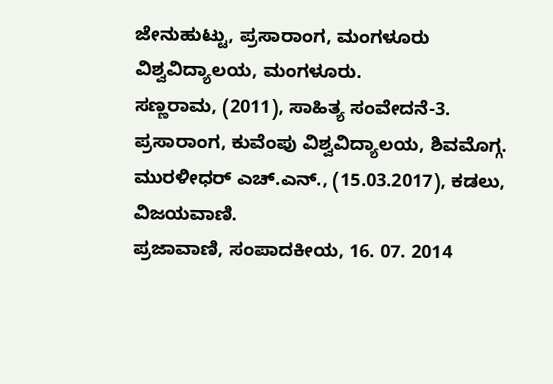ಜೇನುಹುಟ್ಟು, ಪ್ರಸಾರಾಂಗ, ಮಂಗಳೂರು ವಿಶ್ವವಿದ್ಯಾಲಯ, ಮಂಗಳೂರು.
ಸಣ್ಣರಾಮ, (2011), ಸಾಹಿತ್ಯ ಸಂವೇದನೆ-3. ಪ್ರಸಾರಾಂಗ, ಕುವೆಂಪು ವಿಶ್ವವಿದ್ಯಾಲಯ, ಶಿವಮೊಗ್ಗ.
ಮುರಳೀಧರ್ ಎಚ್.ಎನ್., (15.03.2017), ಕಡಲು, ವಿಜಯವಾಣಿ.
ಪ್ರಜಾವಾಣಿ, ಸಂಪಾದಕೀಯ, 16. 07. 2014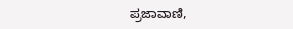ಪ್ರಜಾವಾಣಿ,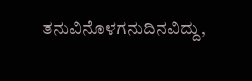ತನುವಿನೊಳಗನುದಿನವಿದ್ದು,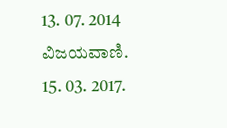13. 07. 2014
ವಿಜಯವಾಣಿ. 15. 03. 2017.